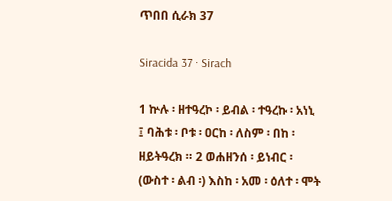ጥበበ ሲራክ 37

Siracida 37 · Sirach

1 ኵሉ ፡ ዘተዓረኮ ፡ ይብል ፡ ተዓረኩ ፡ አነኒ ፤ ባሕቱ ፡ ቦቱ ፡ ዐርከ ፡ ለስም ፡ በከ ፡ ዘይትዓረክ ። 2 ወሐዘንሰ ፡ ይነብር ፡ (ውስተ ፡ ልብ ፡) እስከ ፡ አመ ፡ ዕለተ ፡ ሞት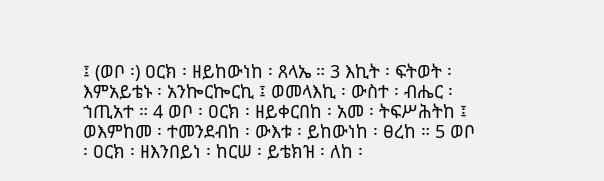፤ (ወቦ ፡) ዐርክ ፡ ዘይከውነከ ፡ ጸላኤ ። 3 እኪት ፡ ፍትወት ፡ እምአይቴኑ ፡ አንኰርኰርኪ ፤ ወመላእኪ ፡ ውስተ ፡ ብሔር ፡ ኀጢአተ ። 4 ወቦ ፡ ዐርክ ፡ ዘይቀርበከ ፡ አመ ፡ ትፍሥሕትከ ፤ ወእምከመ ፡ ተመንደብከ ፡ ውእቱ ፡ ይከውነከ ፡ ፀረከ ። 5 ወቦ ፡ ዐርክ ፡ ዘእንበይነ ፡ ከርሠ ፡ ይቴክዝ ፡ ለከ ፡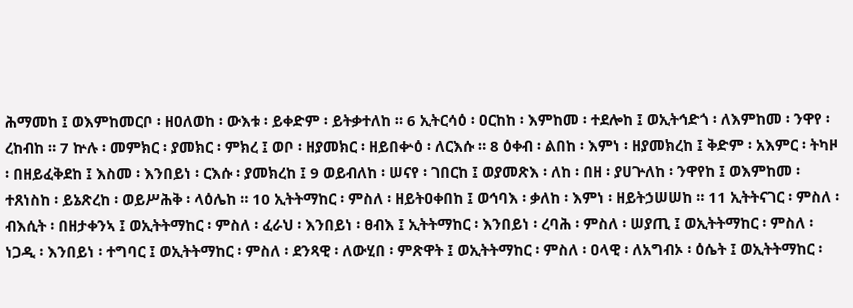ሕማመከ ፤ ወእምከመርቦ ፡ ዘዐለወከ ፡ ውእቱ ፡ ይቀድም ፡ ይትቃተለከ ። 6 ኢትርሳዕ ፡ ዐርከከ ፡ እምከመ ፡ ተደሎከ ፤ ወኢትኅድጎ ፡ ለእምከመ ፡ ንዋየ ፡ ረከብከ ። 7 ኵሉ ፡ መምክር ፡ ያመክር ፡ ምክረ ፤ ወቦ ፡ ዘያመክር ፡ ዘይበቍዕ ፡ ለርእሱ ። 8 ዕቀብ ፡ ልበከ ፡ እምነ ፡ ዘያመክረከ ፤ ቅድም ፡ አእምር ፡ ትካዞ ፡ በዘይፈቅደከ ፤ እስመ ፡ እንበይነ ፡ ርእሱ ፡ ያመክረከ ፤ 9 ወይብለከ ፡ ሠናየ ፡ ገበርከ ፤ ወያመጽእ ፡ ለከ ፡ በዘ ፡ ያሀጕለከ ፡ ንዋየከ ፤ ወእምከመ ፡ ተጸነስከ ፡ ይኔጽረከ ፡ ወይሥሕቅ ፡ ላዕሌከ ። 10 ኢትትማከር ፡ ምስለ ፡ ዘይትዐቀበከ ፤ ወኅባእ ፡ ቃለከ ፡ እምነ ፡ ዘይትኃሠሠከ ። 11 ኢትትናገር ፡ ምስለ ፡ ብእሲት ፡ በዘታቀንኣ ፤ ወኢትትማከር ፡ ምስለ ፡ ፈራህ ፡ እንበይነ ፡ ፀብእ ፤ ኢትትማከር ፡ እንበይነ ፡ ረባሕ ፡ ምስለ ፡ ሠያጢ ፤ ወኢትትማከር ፡ ምስለ ፡ ነጋዲ ፡ እንበይነ ፡ ተግባር ፤ ወኢትትማከር ፡ ምስለ ፡ ደንጻዊ ፡ ለውሂበ ፡ ምጽዋት ፤ ወኢትትማከር ፡ ምስለ ፡ ዐላዊ ፡ ለአግብኦ ፡ ዕሴት ፤ ወኢትትማከር ፡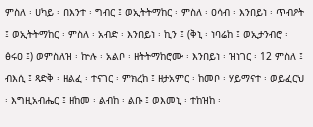ምስለ ፡ ሀካይ ፡ በእንተ ፡ ግብር ፤ ወኢትትማከር ፡ ምስለ ፡ ዐሳብ ፡ እንበይነ ፡ ጥብዖት ፤ ወኢትትማከር ፡ ምስለ ፡ አብድ ፡ እንበይነ ፡ ኪን ፤ (ቅኒ ፡ ነባሬከ ፤ ወኢታንብሮ ፡ ፅሩዐ ፤) ወምስለዝ ፡ ኵሉ ፡ አልቦ ፡ ዘትትማከሮሙ ፡ እንበይነ ፡ ዝነገር ፡ 12 ምስለ ፤ ብእሲ ፤ ጻድቅ ፡ ዘልፈ ፡ ተናገር ፡ ምክረከ ፤ ዘታአምር ፡ ከመቦ ፡ ሃይማናተ ፡ ወይፈርህ ፡ እግዚአብሔር ፤ ዘከመ ፡ ልብከ ፡ ልቡ ፤ ወእመኒ ፡ ተከዝከ ፡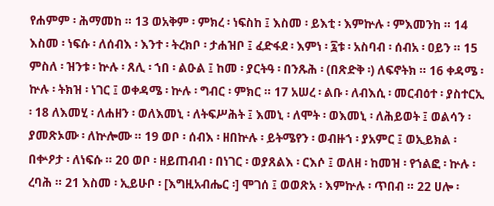የሐምም ፡ ሕማመከ ። 13 ወአቅም ፡ ምክረ ፡ ነፍስከ ፤ እስመ ፡ ይእቲ ፡ እምኵሉ ፡ ምእመንከ ። 14 እስመ ፡ ነፍሱ ፡ ለሰብእ ፡ እንተ ፡ ትረክቦ ፡ ታሐዝቦ ፤ ፈድፋደ ፡ እምነ ፡ ፯ቱ ፡ አስባብ ፡ ሰብአ ፡ ዐይን ። 15 ምስለ ፡ ዝንቱ ፡ ኵሉ ፡ ጸሊ ፡ ኀበ ፡ ልዑል ፤ ከመ ፡ ያርትዓ ፡ በንጹሕ ፡ (በጽድቅ ፡) ለፍኖትክ ። 16 ቀዳሜ ፡ ኵሉ ፡ ትክዝ ፡ ነገር ፤ ወቀዳሜ ፡ ኵሉ ፡ ግብር ፡ ምክር ። 17 አሠረ ፡ ልቡ ፡ ለብእሲ ፡ መርብዕተ ፡ ያስተርኢ ፡ 18 ለእመሂ ፡ ለሐዘን ፡ ወለእመኒ ፡ ለትፍሥሕት ፤ እመኒ ፡ ለሞት ፡ ወእመኒ ፡ ለሕይወት ፤ ወልሳን ፡ ያመጽኦሙ ፡ ለኵሎሙ ። 19 ወቦ ፡ ሰብእ ፡ ዘበኵሉ ፡ ይትሜየን ፡ ወብዙኀ ፡ ያአምር ፤ ወኢይክል ፡ በቍዖታ ፡ ለነፍሱ ። 20 ወቦ ፡ ዘይጠብብ ፡ በነገር ፡ ወያጸልእ ፡ ርእሶ ፤ ወለዘ ፡ ከመዝ ፡ የኀልፎ ፡ ኵሉ ፡ ረባሕ ። 21 እስመ ፡ ኢይሁቦ ፡ [እግዚአብሔር ፡] ሞገሰ ፤ ወወጽአ ፡ እምኵሉ ፡ ጥበብ ። 22 ሀሎ ፡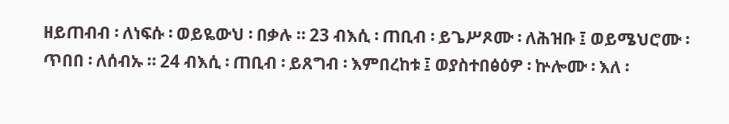ዘይጠብብ ፡ ለነፍሱ ፡ ወይዬውህ ፡ በቃሉ ። 23 ብእሲ ፡ ጠቢብ ፡ ይጌሥጾሙ ፡ ለሕዝቡ ፤ ወይሜህሮሙ ፡ ጥበበ ፡ ለሰብኡ ። 24 ብእሲ ፡ ጠቢብ ፡ ይጸግብ ፡ እምበረከቱ ፤ ወያስተበፅዕዎ ፡ ኵሎሙ ፡ እለ ፡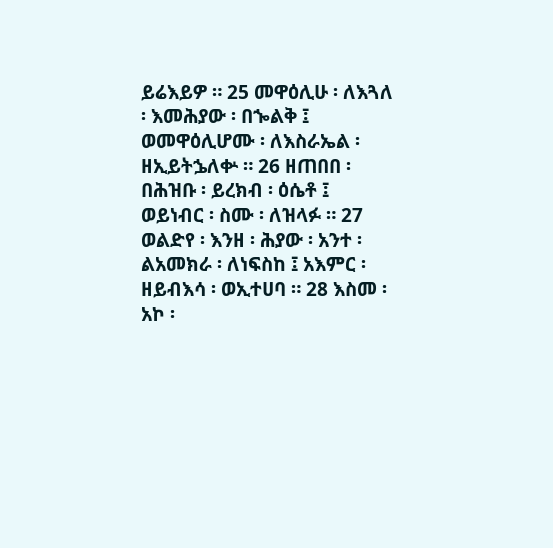ይሬእይዎ ። 25 መዋዕሊሁ ፡ ለእጓለ ፡ እመሕያው ፡ በኈልቅ ፤ ወመዋዕሊሆሙ ፡ ለእስራኤል ፡ ዘኢይትኌለቍ ። 26 ዘጠበበ ፡ በሕዝቡ ፡ ይረክብ ፡ ዕሴቶ ፤ ወይነብር ፡ ስሙ ፡ ለዝላፉ ። 27 ወልድየ ፡ እንዘ ፡ ሕያው ፡ አንተ ፡ ልአመክራ ፡ ለነፍስከ ፤ አእምር ፡ ዘይብእሳ ፡ ወኢተሀባ ። 28 እስመ ፡ አኮ ፡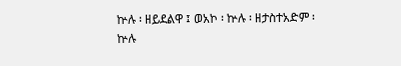ኵሉ ፡ ዘይደልዋ ፤ ወአኮ ፡ ኵሉ ፡ ዘታስተአድም ፡ ኵሉ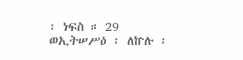፡ ነፍስ ። 29 ወኢትሠሥዕ ፡ ለኵሉ ፡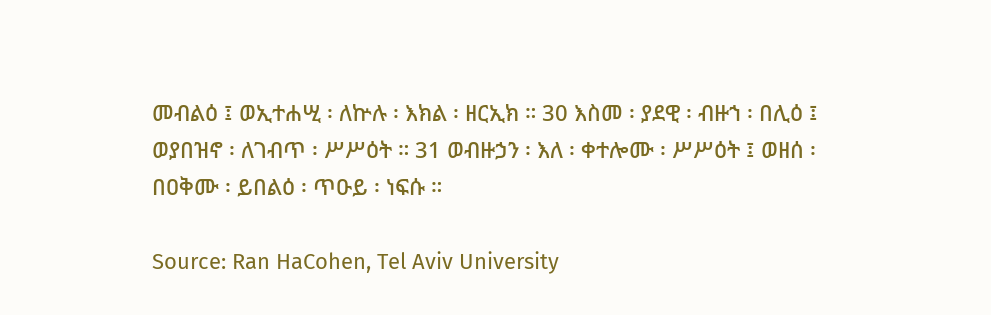መብልዕ ፤ ወኢተሐሢ ፡ ለኵሉ ፡ እክል ፡ ዘርኢክ ። 30 እስመ ፡ ያደዊ ፡ ብዙኀ ፡ በሊዕ ፤ ወያበዝኖ ፡ ለገብጥ ፡ ሥሥዕት ። 31 ወብዙኃን ፡ እለ ፡ ቀተሎሙ ፡ ሥሥዕት ፤ ወዘሰ ፡ በዐቅሙ ፡ ይበልዕ ፡ ጥዑይ ፡ ነፍሱ ።

Source: Ran HaCohen, Tel Aviv University